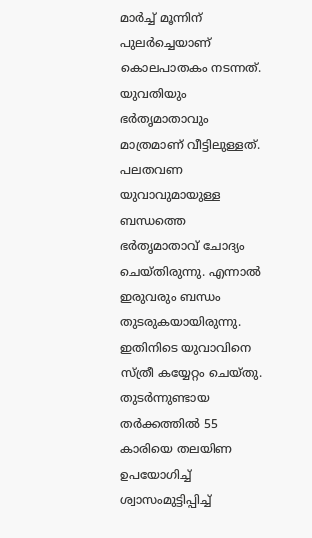മാർച്ച് മൂന്നിന് പുലർച്ചെയാണ് കൊലപാതകം നടന്നത്. യുവതിയും ഭർതൃമാതാവും മാത്രമാണ് വീട്ടിലുള്ളത്. പലതവണ യുവാവുമായുള്ള ബന്ധത്തെ ഭർതൃമാതാവ് ചോദ്യം ചെയ്തിരുന്നു. എന്നാൽ ഇരുവരും ബന്ധം തുടരുകയായിരുന്നു. ഇതിനിടെ യുവാവിനെ സ്ത്രീ കയ്യേറ്റം ചെയ്തു. തുടർന്നുണ്ടായ തർക്കത്തിൽ 55 കാരിയെ തലയിണ ഉപയോഗിച്ച് ശ്വാസംമുട്ടിപ്പിച്ച്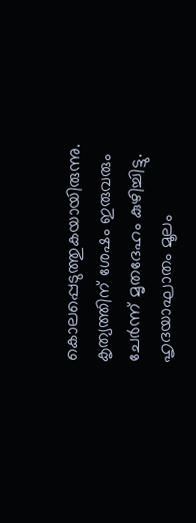കൊലപ്പെടുത്തുകയായിരുന്നു.
കൃത്യത്തിന് ശേഷം ഇരുവരും ചേർന്ന് മൃതദേഹം കുഴിച്ചിട്ടു. ഹൃദയാഘാതം മൂലം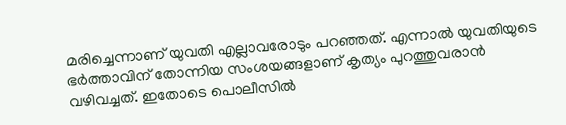മരിച്ചെന്നാണ് യുവതി എല്ലാവരോടും പറഞ്ഞത്. എന്നാൽ യുവതിയുടെ ഭർത്താവിന് തോന്നിയ സംശയങ്ങളാണ് കൃത്യം പുറത്തുവരാൻ വഴിവച്ചത്. ഇതോടെ പൊലീസിൽ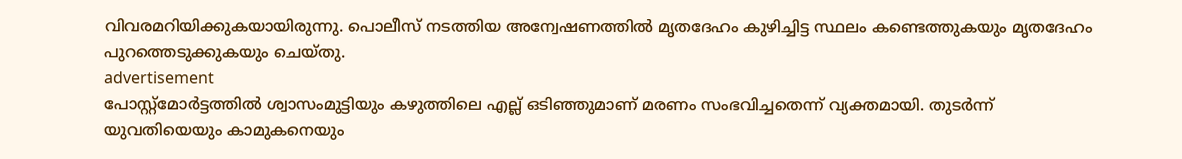വിവരമറിയിക്കുകയായിരുന്നു. പൊലീസ് നടത്തിയ അന്വേഷണത്തിൽ മൃതദേഹം കുഴിച്ചിട്ട സ്ഥലം കണ്ടെത്തുകയും മൃതദേഹം പുറത്തെടുക്കുകയും ചെയ്തു.
advertisement
പോസ്റ്റ്മോർട്ടത്തിൽ ശ്വാസംമുട്ടിയും കഴുത്തിലെ എല്ല് ഒടിഞ്ഞുമാണ് മരണം സംഭവിച്ചതെന്ന് വ്യക്തമായി. തുടർന്ന് യുവതിയെയും കാമുകനെയും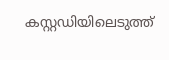കസ്റ്റഡിയിലെടുത്ത്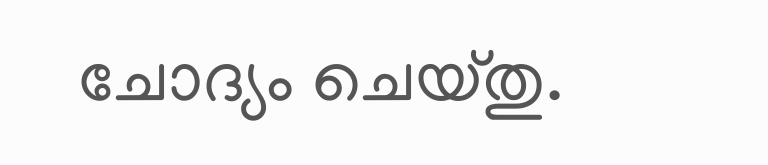ചോദ്യം ചെയ്തു.